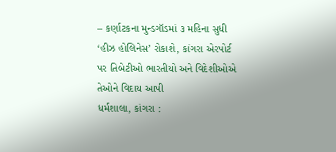– કર્ણાટકના મુન્ડગૉડમાં ૩ મહિના સુધી ‘હીઝ હોલિનેસ’ રોકાશે, કાંગરા એરપોર્ટ પર તિબેટીઓ ભારતીયો અને વિદેશીઓએ તેઓને વિદાય આપી
ધર્મશાલા, કાંગરા :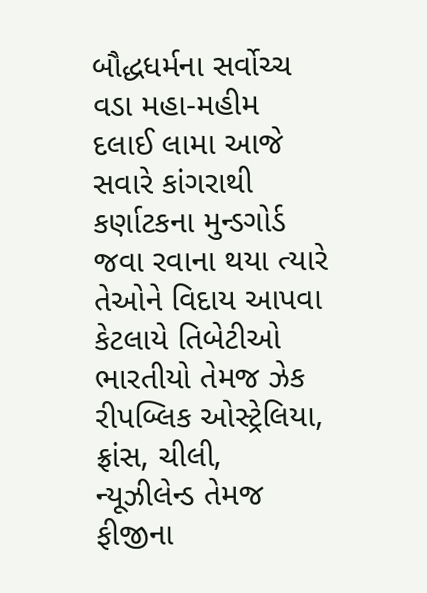બૌદ્ધધર્મના સર્વોચ્ચ વડા મહા-મહીમ દલાઈ લામા આજે સવારે કાંગરાથી કર્ણાટકના મુન્ડગોર્ડ જવા રવાના થયા ત્યારે તેઓને વિદાય આપવા કેટલાયે તિબેટીઓ ભારતીયો તેમજ ઝેક રીપબ્લિક ઓસ્ટ્રેલિયા, ફ્રાંસ, ચીલી, ન્યૂઝીલેન્ડ તેમજ ફીજીના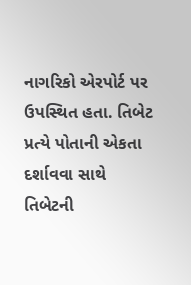નાગરિકો એરપોર્ટ પર ઉપસ્થિત હતા. તિબેટ પ્રત્યે પોતાની એકતા દર્શાવવા સાથે તિબેટની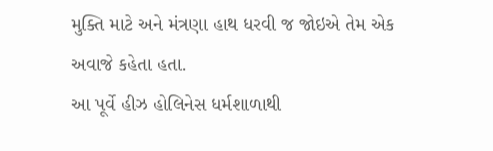મુક્તિ માટે અને મંત્રણા હાથ ધરવી જ જોઇએ તેમ એક અવાજે કહેતા હતા.
આ પૂર્વે હીઝ હોલિનેસ ધર્મશાળાથી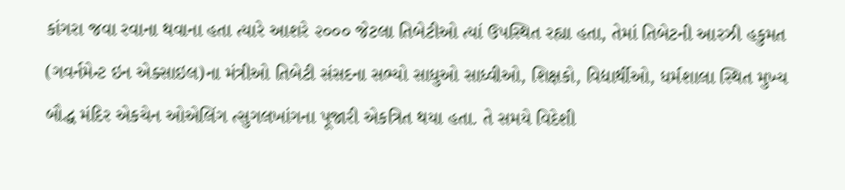કાંગરા જવા રવાના થવાના હતા ત્યારે આશરે ૨૦૦૦ જેટલા તિબેટીઓ ત્યાં ઉપસ્થિત રહ્યા હતા, તેમાં તિબેટની આરઝી હકુમત (ગવર્નમેન્ટ ઇન એક્સાઇલ)ના મંત્રીઓ તિબેટી સંસદના સભ્યો સાધુઓ સાધ્વીઓ, શિક્ષકો, વિદ્યાર્થીઓ, ધર્મશાલા સ્થિત મુખ્ય બૌદ્ધ મંદિર એકચેન ઓએલિંગ ત્સુગલખાંગના પૂજારી એકત્રિત થયા હતા. તે સમયે વિદેશી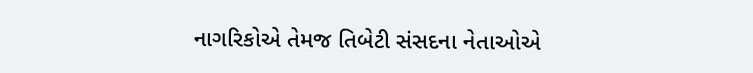નાગરિકોએ તેમજ તિબેટી સંસદના નેતાઓએ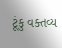ટૂંકુ વક્તવ્ય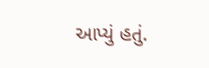આપ્યું હતું.